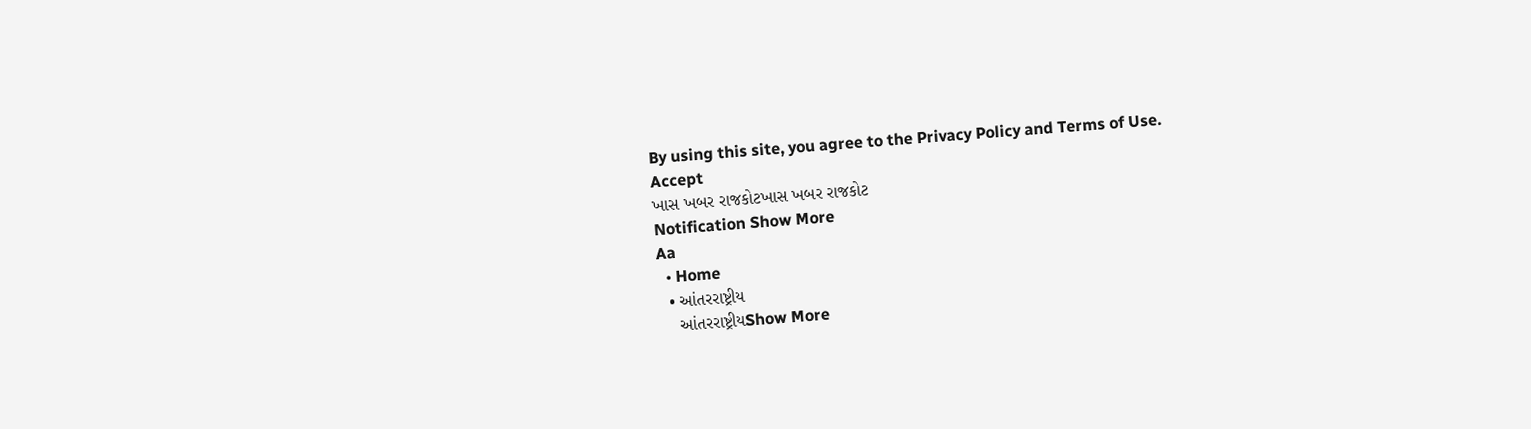By using this site, you agree to the Privacy Policy and Terms of Use.
Accept
ખાસ ખબર રાજકોટખાસ ખબર રાજકોટ
Notification Show More
Aa
  • Home
  • આંતરરાષ્ટ્રીય
    આંતરરાષ્ટ્રીયShow More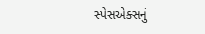સ્પેસએક્સનું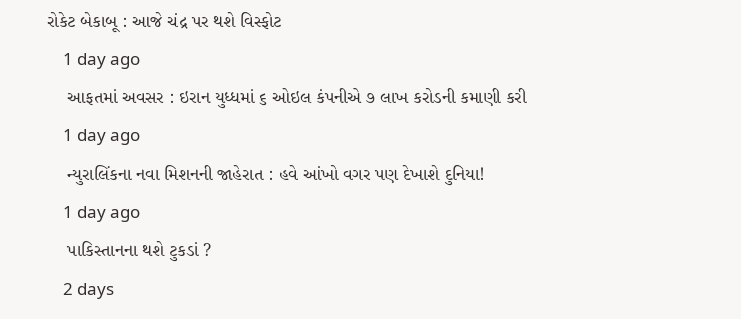રોકેટ બેકાબૂ : આજે ચંદ્ર પર થશે વિસ્ફોટ
    1 day ago
    આફતમાં અવસર : ઇરાન યુધ્ધમાં ૬ ઓઇલ કંપનીએ ૭ લાખ કરોડની કમાણી કરી
    1 day ago
    ન્યુરાલિંકના નવા મિશનની જાહેરાત : હવે આંખો વગર પણ દેખાશે દુનિયા!
    1 day ago
    પાકિસ્તાનના થશે ટુકડાં ?
    2 days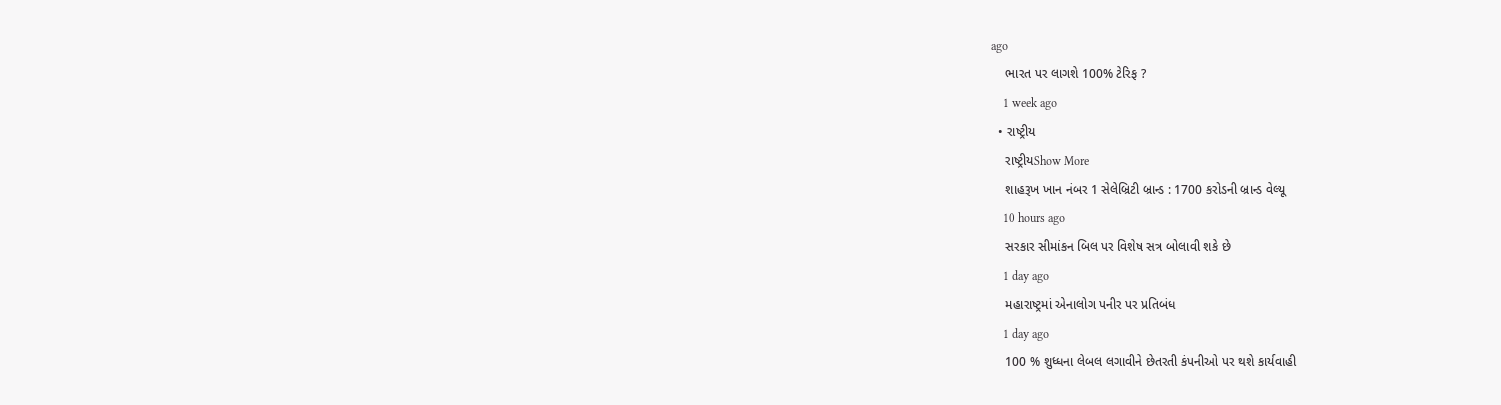ago
    ભારત પર લાગશે 100% ટેરિફ ?
    1 week ago
  • રાષ્ટ્રીય
    રાષ્ટ્રીયShow More
    શાહરૂખ ખાન નંબર 1 સેલેબ્રિટી બ્રાન્ડ : 1700 કરોડની બ્રાન્ડ વેલ્યૂ
    10 hours ago
    સરકાર સીમાંકન બિલ પર વિશેષ સત્ર બોલાવી શકે છે
    1 day ago
    મહારાષ્ટ્રમાં એનાલોગ પનીર પર પ્રતિબંધ
    1 day ago
    100 % શુધ્ધના લેબલ લગાવીને છેતરતી કંપનીઓ પર થશે કાર્યવાહી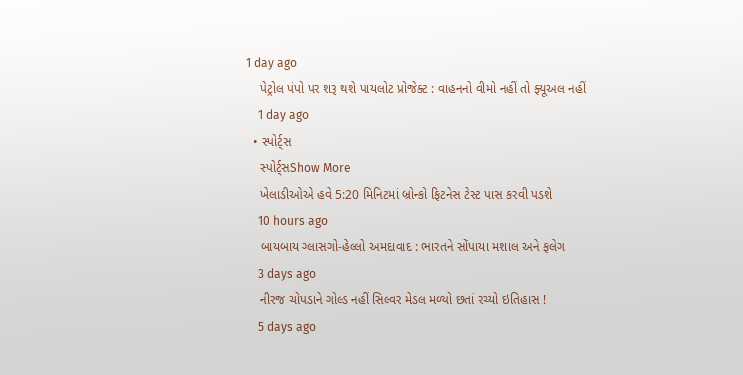1 day ago
    પેટ્રોલ પંપો પર શરૂ થશે પાયલોટ પ્રોજેક્ટ : વાહનનો વીમો નહીં તો ફ્યૂઅલ નહીં
    1 day ago
  • સ્પોર્ટ્સ
    સ્પોર્ટ્સShow More
    ખેલાડીઓએ હવે 5:20 મિનિટમાં બ્રોન્કો ફિટનેસ ટેસ્ટ પાસ કરવી પડશે
    10 hours ago
    બાયબાય ગ્લાસગો-હેલ્લો અમદાવાદ : ભારતને સોંપાયા મશાલ અને ફલેગ
    3 days ago
    નીરજ ચોપડાને ગોલ્ડ નહીં સિલ્વર મેડલ મળ્યો છતાં રચ્યો ઇતિહાસ !
    5 days ago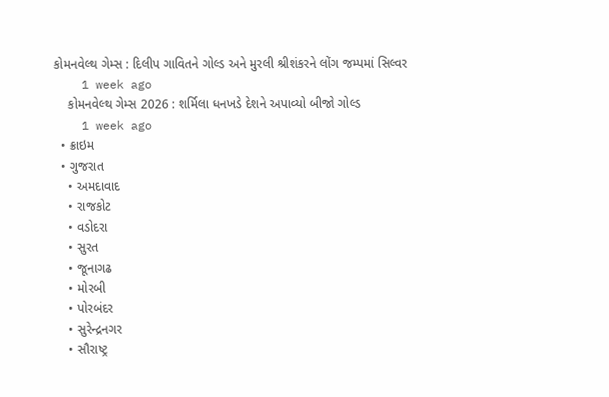કોમનવેલ્થ ગેમ્સ : દિલીપ ગાવિતને ગોલ્ડ અને મુરલી શ્રીશંકરને લોંગ જમ્પમાં સિલ્વર
    1 week ago
    કોમનવેલ્થ ગેમ્સ 2026 : શર્મિલા ધનખડે દેશને અપાવ્યો બીજો ગોલ્ડ
    1 week ago
  • ક્રાઇમ
  • ગુજરાત
    • અમદાવાદ
    • રાજકોટ
    • વડોદરા
    • સુરત
    • જૂનાગઢ
    • મોરબી
    • પોરબંદર
    • સુરેન્દ્રનગર
    • સૌરાષ્ટ્ર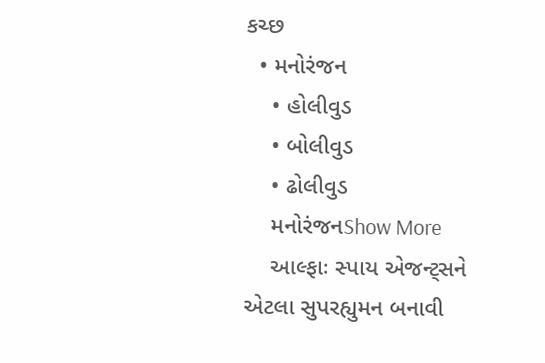કચ્છ
  • મનોરંજન
    • હોલીવુડ
    • બોલીવુડ
    • ઢોલીવુડ
    મનોરંજનShow More
    આલ્ફાઃ સ્પાય એજન્ટ્સને એટલા સુપરહ્યુમન બનાવી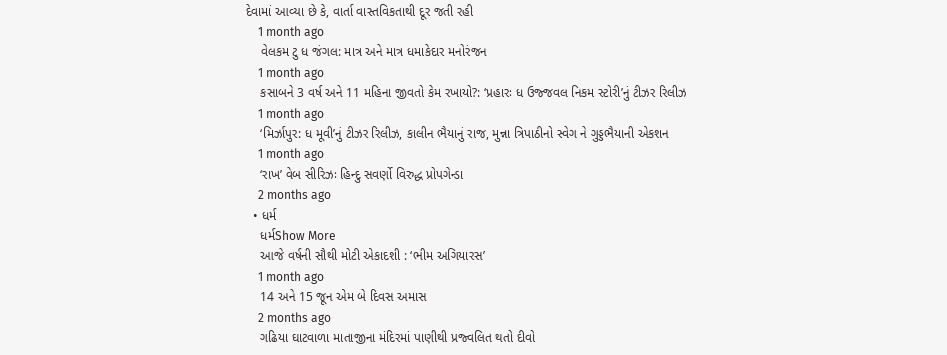દેવામાં આવ્યા છે કે, વાર્તા વાસ્તવિકતાથી દૂર જતી રહી
    1 month ago
    વેલકમ ટુ ધ જંગલ: માત્ર અને માત્ર ધમાકેદાર મનોરંજન
    1 month ago
    કસાબને 3 વર્ષ અને 11 મહિના જીવતો કેમ રખાયો?: ‘પ્રહારઃ ધ ઉજ્જવલ નિકમ સ્ટોરી’નું ટીઝર રિલીઝ
    1 month ago
    ‘મિર્ઝાપુર: ધ મૂવી’નું ટીઝર રિલીઝ, કાલીન ભૈયાનું રાજ, મુન્ના ત્રિપાઠીનો સ્વેગ ને ગુડ્ડભૈયાની એકશન
    1 month ago
    ‘રાખ’ વેબ સીરિઝઃ હિન્દુ સવર્ણો વિરુદ્ધ પ્રોપગેન્ડા
    2 months ago
  • ધર્મ
    ધર્મShow More
    આજે વર્ષની સૌથી મોટી એકાદશી : ‘ભીમ અગિયારસ’
    1 month ago
    14 અને 15 જૂન એમ બે દિવસ અમાસ
    2 months ago
    ગઢિયા ઘાટવાળા માતાજીના મંદિરમાં પાણીથી પ્રજ્વલિત થતો દીવો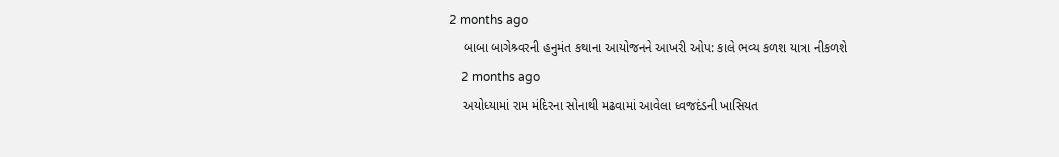2 months ago
    બાબા બાગેશ્ર્વરની હનુમંત કથાના આયોજનને આખરી ઓપ: કાલે ભવ્ય કળશ યાત્રા નીકળશે
    2 months ago
    અયોધ્યામાં રામ મંદિરના સોનાથી મઢવામાં આવેલા ધ્વજદંડની ખાસિયત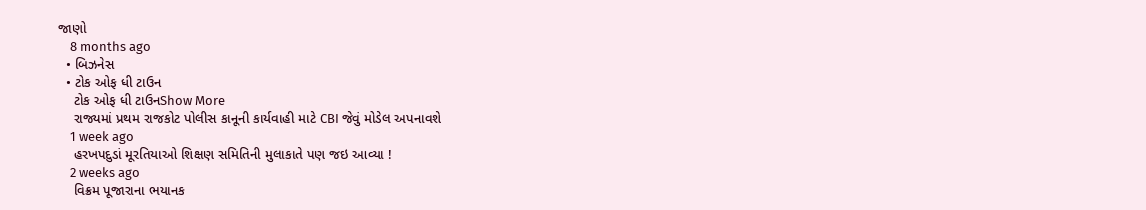જાણો
    8 months ago
  • બિઝનેસ
  • ટોક ઓફ ધી ટાઉન
    ટોક ઓફ ધી ટાઉનShow More
    રાજ્યમાં પ્રથમ રાજકોટ પોલીસ કાનૂની કાર્યવાહી માટે CBI જેવું મોડેલ અપનાવશે
    1 week ago
    હરખપદુડાં મૂરતિયાઓ શિક્ષણ સમિતિની મુલાકાતે પણ જઇ આવ્યા !
    2 weeks ago
    વિક્રમ પૂજારાના ભયાનક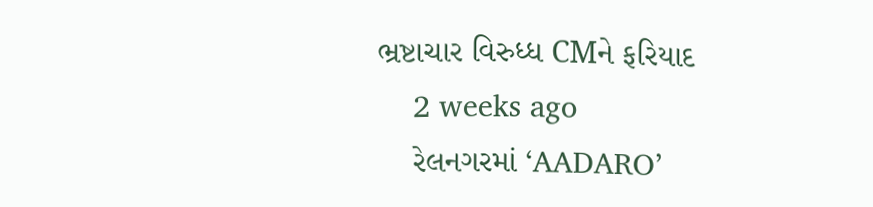ભ્રષ્ટાચાર વિરુધ્ધ CMને ફરિયાદ
    2 weeks ago
    રેલનગરમાં ‘AADARO’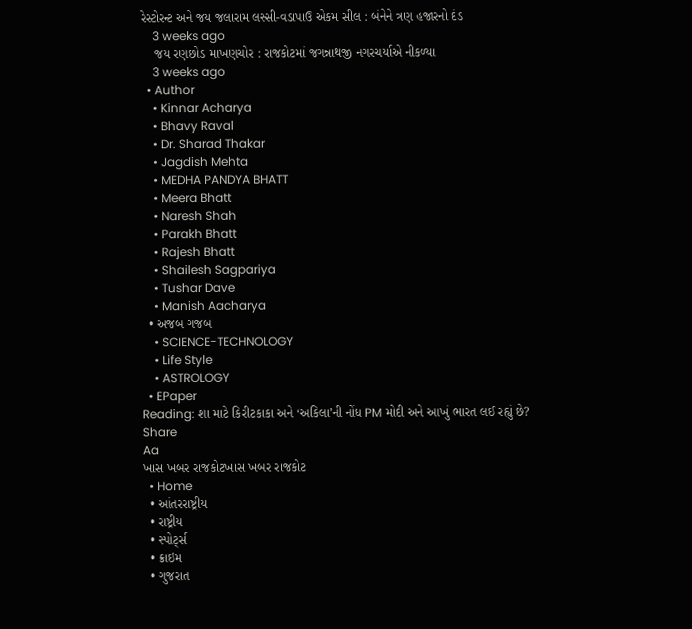રેસ્ટોરન્ટ અને જય જલારામ લસ્સી-વડાપાઉ એકમ સીલ : બંનેને ત્રણ હજારનો દંડ
    3 weeks ago
    જય રણછોડ માખણચોર : રાજકોટમાં જગન્નાથજી નગરચર્યાએ નીકળ્યા
    3 weeks ago
  • Author
    • Kinnar Acharya
    • Bhavy Raval
    • Dr. Sharad Thakar
    • Jagdish Mehta
    • MEDHA PANDYA BHATT
    • Meera Bhatt
    • Naresh Shah
    • Parakh Bhatt
    • Rajesh Bhatt
    • Shailesh Sagpariya
    • Tushar Dave
    • Manish Aacharya
  • અજબ ગજબ
    • SCIENCE-TECHNOLOGY
    • Life Style
    • ASTROLOGY
  • EPaper
Reading: શા માટે કિરીટકાકા અને ‘અકિલા’ની નોંધ PM મોદી અને આખું ભારત લઈ રહ્યું છે?
Share
Aa
ખાસ ખબર રાજકોટખાસ ખબર રાજકોટ
  • Home
  • આંતરરાષ્ટ્રીય
  • રાષ્ટ્રીય
  • સ્પોર્ટ્સ
  • ક્રાઇમ
  • ગુજરાત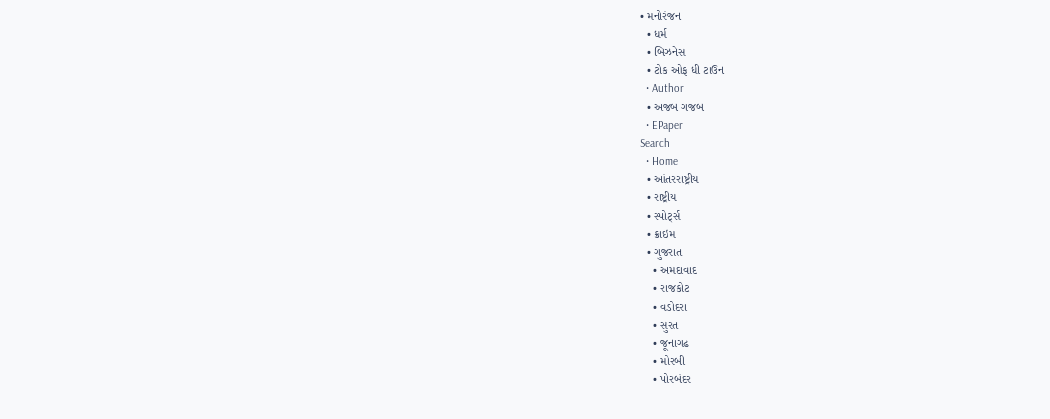• મનોરંજન
  • ધર્મ
  • બિઝનેસ
  • ટોક ઓફ ધી ટાઉન
  • Author
  • અજબ ગજબ
  • EPaper
Search
  • Home
  • આંતરરાષ્ટ્રીય
  • રાષ્ટ્રીય
  • સ્પોર્ટ્સ
  • ક્રાઇમ
  • ગુજરાત
    • અમદાવાદ
    • રાજકોટ
    • વડોદરા
    • સુરત
    • જૂનાગઢ
    • મોરબી
    • પોરબંદર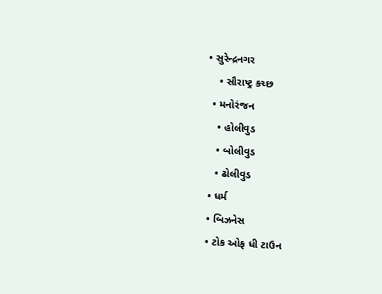• સુરેન્દ્રનગર
    • સૌરાષ્ટ્ર કચ્છ
  • મનોરંજન
    • હોલીવુડ
    • બોલીવુડ
    • ઢોલીવુડ
  • ધર્મ
  • બિઝનેસ
  • ટોક ઓફ ધી ટાઉન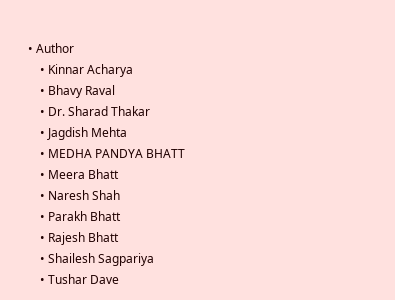• Author
    • Kinnar Acharya
    • Bhavy Raval
    • Dr. Sharad Thakar
    • Jagdish Mehta
    • MEDHA PANDYA BHATT
    • Meera Bhatt
    • Naresh Shah
    • Parakh Bhatt
    • Rajesh Bhatt
    • Shailesh Sagpariya
    • Tushar Dave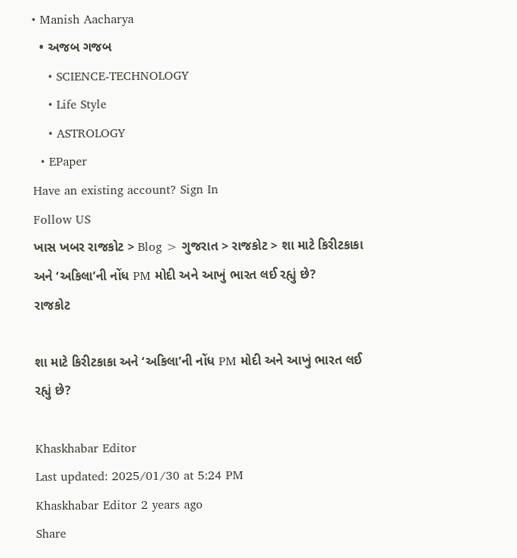• Manish Aacharya
  • અજબ ગજબ
    • SCIENCE-TECHNOLOGY
    • Life Style
    • ASTROLOGY
  • EPaper
Have an existing account? Sign In
Follow US
ખાસ ખબર રાજકોટ > Blog > ગુજરાત > રાજકોટ > શા માટે કિરીટકાકા અને ‘અકિલા’ની નોંધ PM મોદી અને આખું ભારત લઈ રહ્યું છે?
રાજકોટ

શા માટે કિરીટકાકા અને ‘અકિલા’ની નોંધ PM મોદી અને આખું ભારત લઈ રહ્યું છે?

Khaskhabar Editor
Last updated: 2025/01/30 at 5:24 PM
Khaskhabar Editor 2 years ago
Share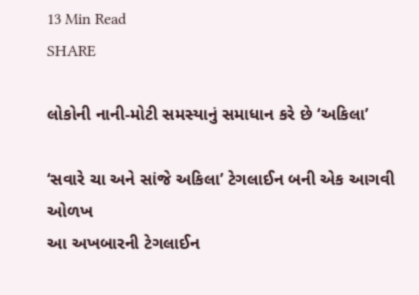13 Min Read
SHARE

લોકોની નાની-મોટી સમસ્યાનું સમાધાન કરે છે ‘અકિલા’

‘સવારે ચા અને સાંજે અકિલા’ ટેગલાઈન બની એક આગવી ઓળખ
આ અખબારની ટેગલાઈન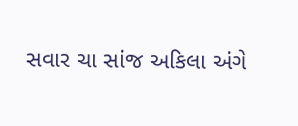સવાર ચા સાંજ અકિલા અંગે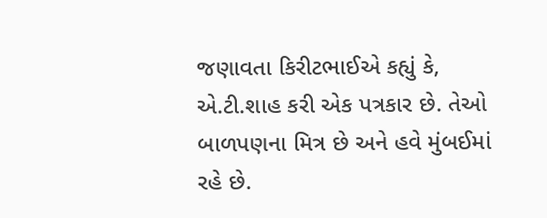જણાવતા કિરીટભાઈએ કહ્યું કે, એ.ટી.શાહ કરી એક પત્રકાર છે. તેઓ બાળપણના મિત્ર છે અને હવે મુંબઈમાં રહે છે.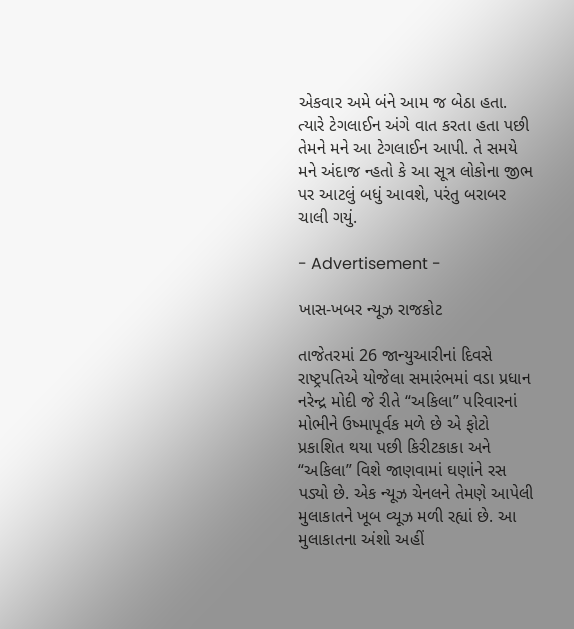એકવાર અમે બંને આમ જ બેઠા હતા. ત્યારે ટેગલાઈન અંગે વાત કરતા હતા પછી તેમને મને આ ટેગલાઈન આપી. તે સમયે મને અંદાજ ન્હતો કે આ સૂત્ર લોકોના જીભ પર આટલું બધું આવશે, પરંતુ બરાબર ચાલી ગયું.

- Advertisement -

ખાસ-ખબર ન્યૂઝ રાજકોટ

તાજેતરમાં 26 જાન્યુઆરીનાં દિવસે રાષ્ટ્રપતિએ યોજેલા સમારંભમાં વડા પ્રધાન નરેન્દ્ર મોદી જે રીતે “અકિલા” પરિવારનાં મોભીને ઉષ્માપૂર્વક મળે છે એ ફોટો પ્રકાશિત થયા પછી કિરીટકાકા અને “અકિલા” વિશે જાણવામાં ઘણાંને રસ પડ્યો છે. એક ન્યૂઝ ચેનલને તેમણે આપેલી મુલાકાતને ખૂબ વ્યૂઝ મળી રહ્યાં છે. આ મુલાકાતના અંશો અહીં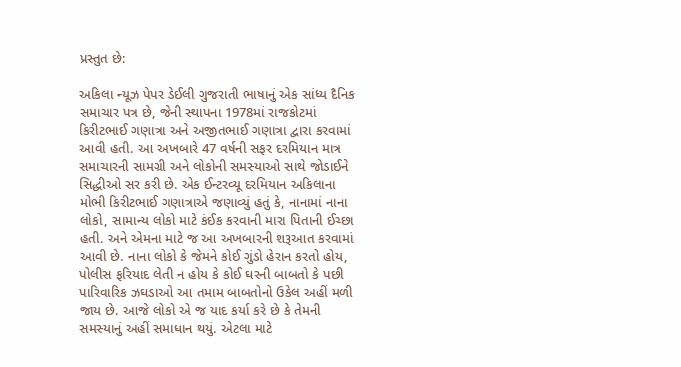પ્રસ્તુત છે:

અકિલા ન્યૂઝ પેપર ડેઈલી ગુજરાતી ભાષાનું એક સાંધ્ય દૈનિક સમાચાર પત્ર છે, જેની સ્થાપના 1978માં રાજકોટમાં કિરીટભાઈ ગણાત્રા અને અજીતભાઈ ગણાત્રા દ્વારા કરવામાં આવી હતી. આ અખબારે 47 વર્ષની સફર દરમિયાન માત્ર સમાચારની સામગ્રી અને લોકોની સમસ્યાઓ સાથે જોડાઈને સિદ્ધીઓ સર કરી છે. એક ઈન્ટરવ્યૂ દરમિયાન અકિલાના મોભી કિરીટભાઈ ગણાત્રાએ જણાવ્યું હતું કે, નાનામાં નાના લોકો, સામાન્ય લોકો માટે કંઈક કરવાની મારા પિતાની ઈચ્છા હતી. અને એમના માટે જ આ અખબારની શરૂઆત કરવામાં આવી છે. નાના લોકો કે જેમને કોઈ ગુંડો હેરાન કરતો હોય, પોલીસ ફરિયાદ લેતી ન હોય કે કોઈ ઘરની બાબતો કે પછી પારિવારિક ઝઘડાઓ આ તમામ બાબતોનો ઉકેલ અહીં મળી જાય છે. આજે લોકો એ જ યાદ કર્યા કરે છે કે તેમની સમસ્યાનું અહીં સમાધાન થયું. એટલા માટે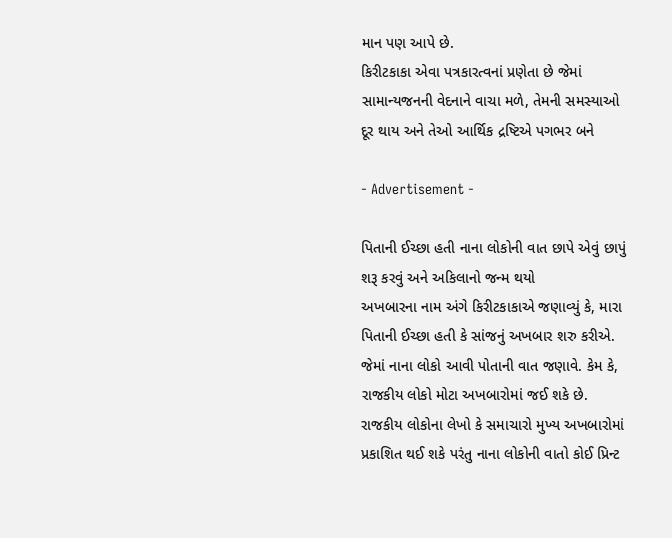માન પણ આપે છે.
કિરીટકાકા એવા પત્રકારત્વનાં પ્રણેતા છે જેમાં સામાન્યજનની વેદનાને વાચા મળે, તેમની સમસ્યાઓ દૂર થાય અને તેઓ આર્થિક દ્રષ્ટિએ પગભર બને

- Advertisement -

પિતાની ઈચ્છા હતી નાના લોકોની વાત છાપે એવું છાપું શરૂ કરવું અને અકિલાનો જન્મ થયો
અખબારના નામ અંગે કિરીટકાકાએ જણાવ્યું કે, મારા પિતાની ઈચ્છા હતી કે સાંજનું અખબાર શરુ કરીએ. જેમાં નાના લોકો આવી પોતાની વાત જણાવે. કેમ કે, રાજકીય લોકો મોટા અખબારોમાં જઈ શકે છે. રાજકીય લોકોના લેખો કે સમાચારો મુખ્ય અખબારોમાં પ્રકાશિત થઈ શકે પરંતુ નાના લોકોની વાતો કોઈ પ્રિન્ટ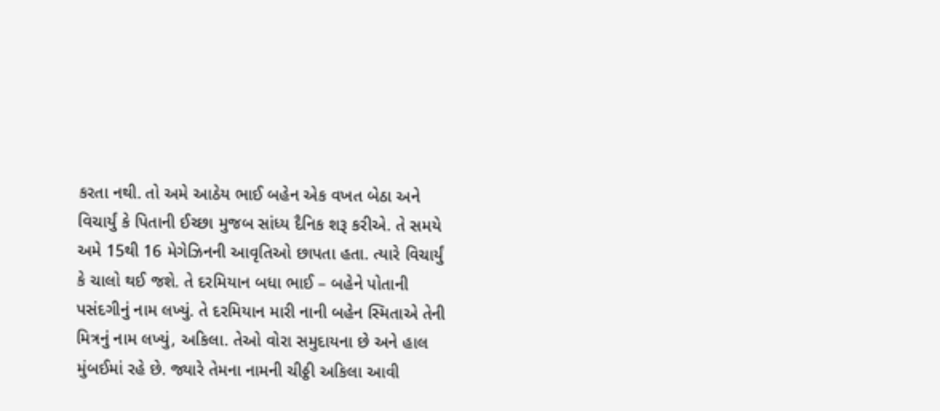કરતા નથી. તો અમે આઠેય ભાઈ બહેન એક વખત બેઠા અને વિચાર્યું કે પિતાની ઈચ્છા મુજબ સાંધ્ય દૈનિક શરૂ કરીએ. તે સમયે અમે 15થી 16 મેગેઝિનની આવૃતિઓ છાપતા હતા. ત્યારે વિચાર્યું કે ચાલો થઈ જશે. તે દરમિયાન બધા ભાઈ – બહેને પોતાની પસંદગીનું નામ લખ્યું. તે દરમિયાન મારી નાની બહેન સ્મિતાએ તેની મિત્રનું નામ લખ્યું, અકિલા. તેઓ વોરા સમુદાયના છે અને હાલ મુંબઈમાં રહે છે. જ્યારે તેમના નામની ચીઠ્ઠી અકિલા આવી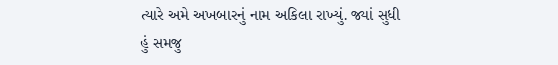ત્યારે અમે અખબારનું નામ અકિલા રાખ્યું. જ્યાં સુધી હું સમજુ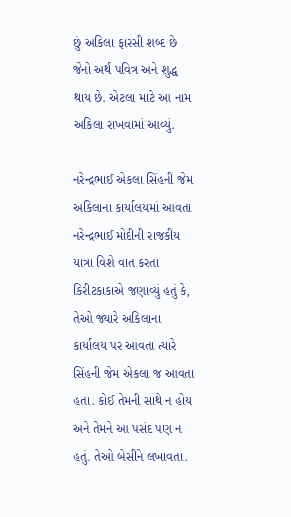છું અકિલા ફારસી શબ્દ છે જેનો અર્થ પવિત્ર અને શુદ્ધ થાય છે. એટલા માટે આ નામ અકિલા રાખવામાં આવ્યું.

નરેન્દ્રભાઈ એકલા સિંહની જેમ અકિલાના કાર્યાલયમાં આવતા
નરેન્દ્રભાઈ મોદીની રાજકીય યાત્રા વિશે વાત કરતા કિરીટકાકાએ જણાવ્યું હતું કે, તેઓ જ્યારે અકિલાના કાર્યાલય પર આવતા ત્યારે સિંહની જેમ એકલા જ આવતા હતા. કોઈ તેમની સાથે ન હોય અને તેમને આ પસંદ પણ ન હતું. તેઓ બેસીને લખાવતા.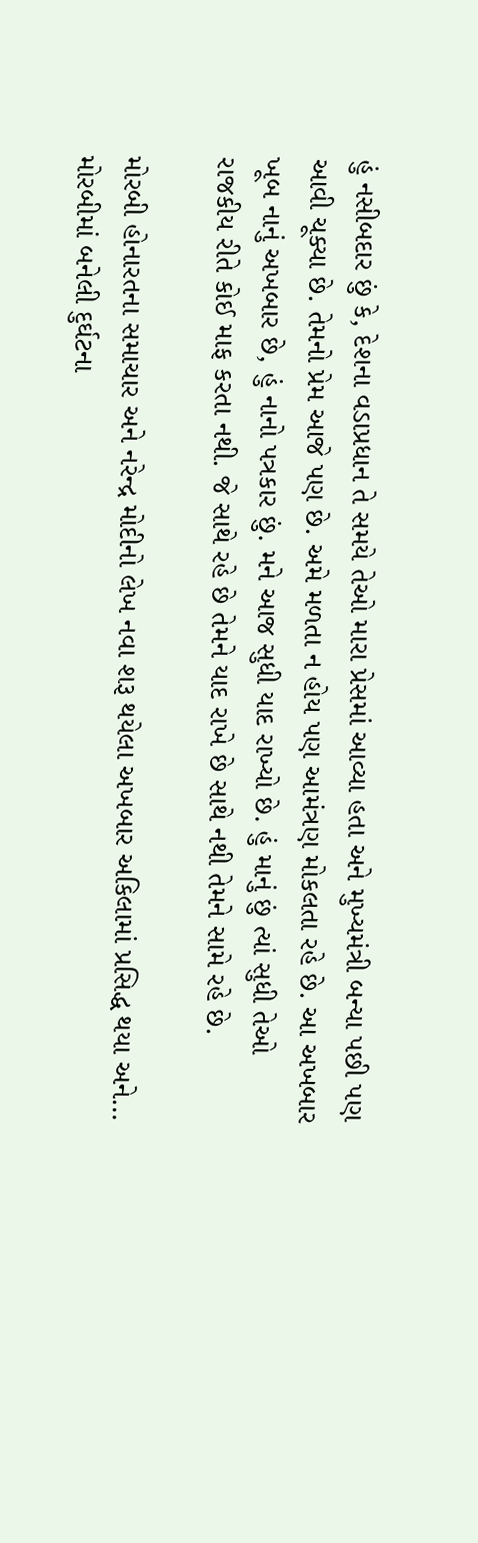હું નસીબદાર છું કે, દેશના વડાપ્રધાન તે સમયે તેઓ મારા પ્રેસમાં આવ્યા હતા અને મુખ્યમંત્રી બન્યા પછી પણ આવી ચૂક્યા છે. તેમનો પ્રેમ આજે પણ છે. અમે મળતા ન હોય પણ આમંત્રણ મોકલતા રહે છે. આ અખબાર ખૂબ નાનું અખબાર છે, હું નાનો પત્રકાર છું. મને આજ સુધી યાદ રાખ્યો છે. હું માનું છું ત્યાં સુધી તેઓ રાજકીય રીતે કોઈ માફ કરતા નથી. જે સાથે રહે છે તેમને યાદ રાખે છે સાથે નથી તેમને સામે રહે છે.

મોરબી હોનારતના સમાચાર અને નરેન્દ્ર મોદીનો લેખ નવા શરૂ થયેલા અખબાર અકિલામાં પ્રસિદ્ધ થયા અને…
મોરબીમાં બનેલી દુર્ઘટના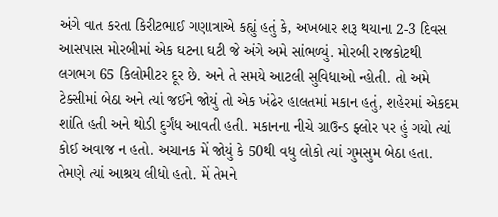અંગે વાત કરતા કિરીટભાઈ ગણાત્રાએ કહ્યું હતું કે, અખબાર શરૂ થયાના 2-3 દિવસ આસપાસ મોરબીમાં એક ઘટના ઘટી જે અંગે અમે સાંભળ્યું. મોરબી રાજકોટથી લગભગ 65 કિલોમીટર દૂર છે. અને તે સમયે આટલી સુવિધાઓ ન્હોતી. તો અમે ટેક્સીમાં બેઠા અને ત્યાં જઈને જોયું તો એક ખંઢેર હાલતમાં મકાન હતું, શહેરમાં એકદમ શાંતિ હતી અને થોડી દુર્ગંધ આવતી હતી. મકાનના નીચે ગ્રાઉન્ડ ફ્લોર પર હું ગયો ત્યાં કોઈ અવાજ ન હતો. અચાનક મેં જોયું કે 50થી વધુ લોકો ત્યાં ગુમસુમ બેઠા હતા. તેમણે ત્યાં આશ્રય લીધો હતો. મેં તેમને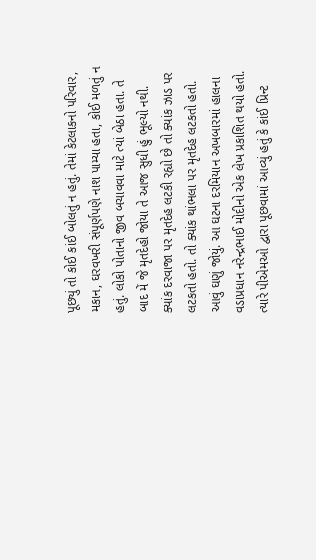પૂછ્યું તો કોઈ કાંઈ બોલતું ન હતું. તેમાં કેટલાકનો પરિવાર, મકાન, ઘરવખરી સંપૂર્ણપણે નાશ પામ્યા હતા, કોઈ મળતું ન હતું. લોકો પોતાનો જીવ બચાવવા માટે ત્યાં બેઠા હતા. તે બાદ મેં જે મૃતદેહો જોયા તે આજ સુધી હું ભૂલ્યો નથી. ક્યાંક દરવાજા પર મૃતદેહ લટકી રહ્યો છે તો ક્યાંક ઝાડ પર લટકતો હતો. તો ક્યાંક થાંભલા પર મૃતદેહ લટકતો હતો. આવું ઘણું જોયું. આ ઘટના દરમિયાન અખબારમાં હાલના વડાપ્રધાન નરેન્દ્રભાઈ મોદીનો એક લેખ પ્રકાશિત થયો હતો. ત્યારે પીએમઓ દ્વારા પૂછવામાં આવ્યું હતું કે કાંઈ પ્રિન્ટ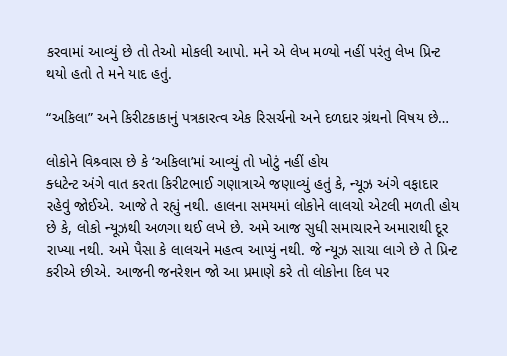કરવામાં આવ્યું છે તો તેઓ મોકલી આપો. મને એ લેખ મળ્યો નહીં પરંતુ લેખ પ્રિન્ટ થયો હતો તે મને યાદ હતું.

“અકિલા” અને કિરીટકાકાનું પત્રકારત્વ એક રિસર્ચનો અને દળદાર ગ્રંથનો વિષય છે…

લોકોને વિશ્ર્વાસ છે કે ‘અકિલા’માં આવ્યું તો ખોટું નહીં હોય
ક્ધટેન્ટ અંગે વાત કરતા કિરીટભાઈ ગણાત્રાએ જણાવ્યું હતું કે, ન્યૂઝ અંગે વફાદાર રહેવું જોઈએ. આજે તે રહ્યું નથી. હાલના સમયમાં લોકોને લાલચો એટલી મળતી હોય છે કે, લોકો ન્યૂઝથી અળગા થઈ લખે છે. અમે આજ સુધી સમાચારને અમારાથી દૂર રાખ્યા નથી. અમે પૈસા કે લાલચને મહત્વ આપ્યું નથી. જે ન્યૂઝ સાચા લાગે છે તે પ્રિન્ટ કરીએ છીએ. આજની જનરેશન જો આ પ્રમાણે કરે તો લોકોના દિલ પર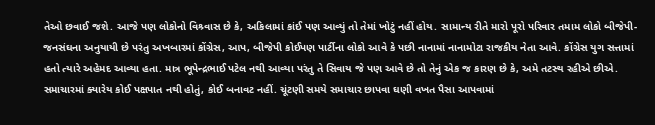તેઓ છવાઈ જશે. આજે પણ લોકોનો વિશ્ર્વાસ છે કે, અકિલામાં કાંઈ પણ આવ્યું તો તેમાં ખોટું નહીં હોય. સામાન્ય રીતે મારો પૂરો પરિવાર તમામ લોકો બીજેપી-જનસંઘના અનુયાયી છે પરંતુ અખબારમાં કોંગ્રેસ, આપ, બીજેપી કોઈપણ પાર્ટીના લોકો આવે કે પછી નાનામાં નાનામોટા રાજકીય નેતા આવે. કોંગ્રેસ યુગ સત્તામાં હતો ત્યારે અહેમદ આવ્યા હતા. માત્ર ભૂપેન્દ્રભાઈ પટેલ નથી આવ્યા પરંતુ તે સિવાય જે પણ આવે છે તો તેનું એક જ કારણ છે કે, અમે તટસ્થ રહીએ છીએ. સમાચારમાં ક્યારેય કોઈ પક્ષપાત નથી હોતું, કોઈ બનાવટ નહીં. ચૂંટણી સમયે સમાચાર છાપવા ઘણી વખત પૈસા આપવામાં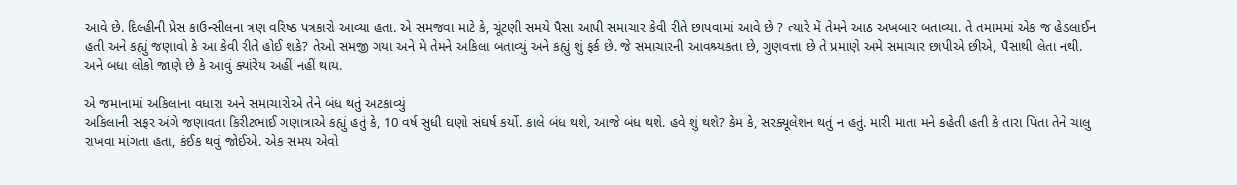આવે છે. દિલ્હીની પ્રેસ કાઉન્સીલના ત્રણ વરિષ્ઠ પત્રકારો આવ્યા હતા. એ સમજવા માટે કે, ચૂંટણી સમયે પૈસા આપી સમાચાર કેવી રીતે છાપવામાં આવે છે ? ત્યારે મેં તેમને આઠ અખબાર બતાવ્યા. તે તમામમાં એક જ હેડલાઈન હતી અને કહ્યું જણાવો કે આ કેવી રીતે હોઈ શકે? તેઓ સમજી ગયા અને મે તેમને અકિલા બતાવ્યું અને કહ્યું શું ફર્ક છે. જે સમાચારની આવશ્ર્યકતા છે, ગુણવત્તા છે તે પ્રમાણે અમે સમાચાર છાપીએ છીએ, પૈસાથી લેતા નથી. અને બધા લોકો જાણે છે કે આવું ક્યાંરેય અહીં નહીં થાય.

એ જમાનામાં અકિલાના વધારા અને સમાચારોએ તેને બંધ થતું અટકાવ્યું
અકિલાની સફર અંગે જણાવતા કિરીટભાઈ ગણાત્રાએ કહ્યું હતું કે, 10 વર્ષ સુધી ઘણો સંઘર્ષ કર્યો. કાલે બંધ થશે, આજે બંધ થશે. હવે શું થશે? કેમ કે, સરક્યૂલેશન થતું ન હતું. મારી માતા મને કહેતી હતી કે તારા પિતા તેને ચાલુ રાખવા માંગતા હતા, કંઈક થવું જોઈએ. એક સમય એવો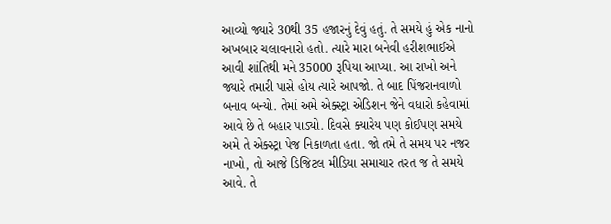આવ્યો જ્યારે 30થી 35 હજારનું દેવું હતું. તે સમયે હું એક નાનો અખબાર ચલાવનારો હતો. ત્યારે મારા બનેવી હરીશભાઈએ આવી શાંતિથી મને 35000 રૂપિયા આપ્યા. આ રાખો અને જ્યારે તમારી પાસે હોય ત્યારે આપજો. તે બાદ પિંજરાનવાળો બનાવ બન્યો. તેમાં અમે એક્સ્ટ્રા એડિશન જેને વધારો કહેવામાં આવે છે તે બહાર પાડ્યો. દિવસે ક્યારેય પણ કોઈપણ સમયે અમે તે એક્સ્ટ્રા પેજ નિકાળતા હતા. જો તમે તે સમય પર નજર નાખો, તો આજે ડિજિટલ મીડિયા સમાચાર તરત જ તે સમયે આવે. તે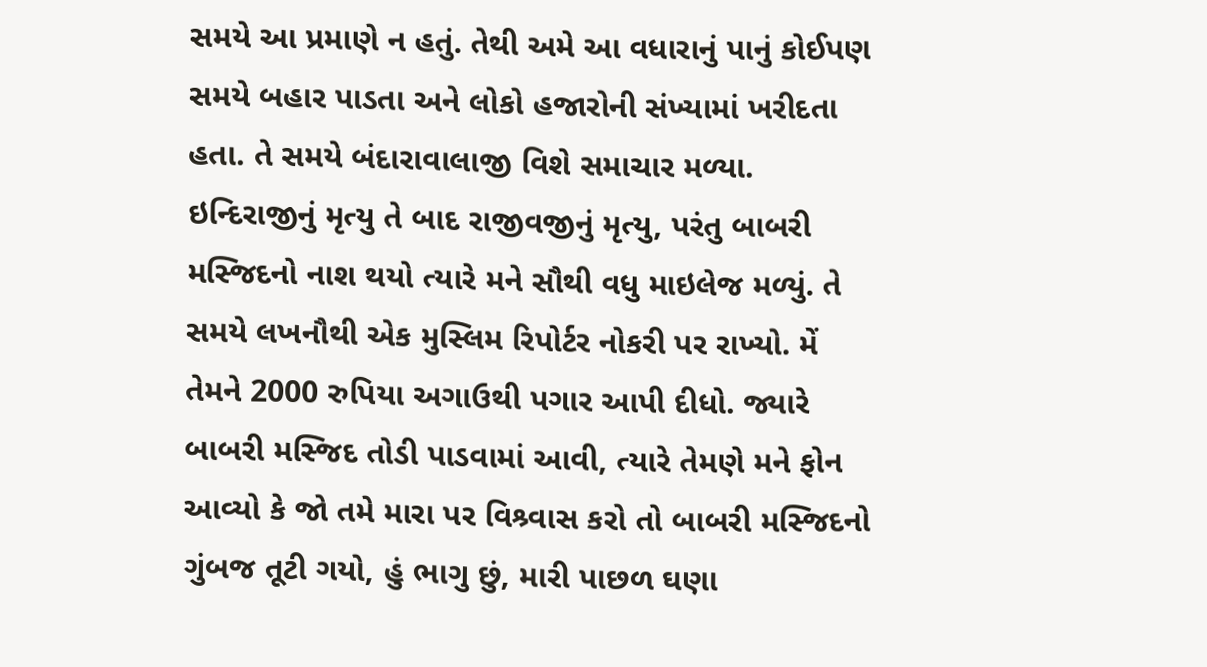સમયે આ પ્રમાણે ન હતું. તેથી અમે આ વધારાનું પાનું કોઈપણ સમયે બહાર પાડતા અને લોકો હજારોની સંખ્યામાં ખરીદતા હતા. તે સમયે બંદારાવાલાજી વિશે સમાચાર મળ્યા. ઇન્દિરાજીનું મૃત્યુ તે બાદ રાજીવજીનું મૃત્યુ, પરંતુ બાબરી મસ્જિદનો નાશ થયો ત્યારે મને સૌથી વધુ માઇલેજ મળ્યું. તે સમયે લખનૌથી એક મુસ્લિમ રિપોર્ટર નોકરી પર રાખ્યો. મેં તેમને 2000 રુપિયા અગાઉથી પગાર આપી દીધો. જ્યારે બાબરી મસ્જિદ તોડી પાડવામાં આવી, ત્યારે તેમણે મને ફોન આવ્યો કે જો તમે મારા પર વિશ્ર્વાસ કરો તો બાબરી મસ્જિદનો ગુંબજ તૂટી ગયો, હું ભાગુ છું, મારી પાછળ ઘણા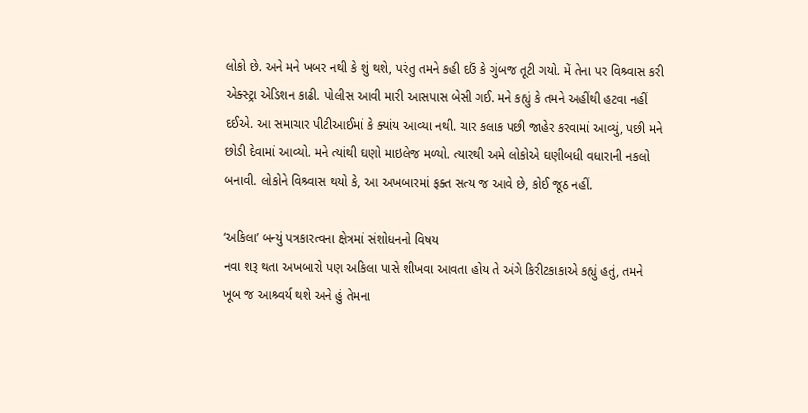લોકો છે. અને મને ખબર નથી કે શું થશે, પરંતુ તમને કહી દઉં કે ગુંબજ તૂટી ગયો. મેં તેના પર વિશ્ર્વાસ કરી એક્સ્ટ્રા એડિશન કાઢી. પોલીસ આવી મારી આસપાસ બેસી ગઈ. મને કહ્યું કે તમને અહીંથી હટવા નહીં દઈએ. આ સમાચાર પીટીઆઈમાં કે ક્યાંય આવ્યા નથી. ચાર કલાક પછી જાહેર કરવામાં આવ્યું, પછી મને છોડી દેવામાં આવ્યો. મને ત્યાંથી ઘણો માઇલેજ મળ્યો. ત્યારથી અમે લોકોએ ઘણીબધી વધારાની નકલો બનાવી. લોકોને વિશ્ર્વાસ થયો કે, આ અખબારમાં ફક્ત સત્ય જ આવે છે, કોઈ જૂઠ નહીં.

‘અકિલા’ બન્યું પત્રકારત્વના ક્ષેત્રમાં સંશોધનનો વિષય
નવા શરૂ થતા અખબારો પણ અકિલા પાસે શીખવા આવતા હોય તે અંગે કિરીટકાકાએ કહ્યું હતું, તમને ખૂબ જ આશ્ર્વર્ય થશે અને હું તેમના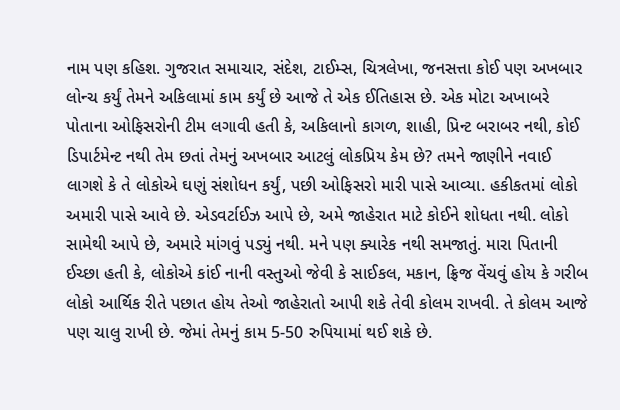નામ પણ કહિશ. ગુજરાત સમાચાર, સંદેશ, ટાઈમ્સ, ચિત્રલેખા, જનસત્તા કોઈ પણ અખબાર લોન્ચ કર્યું તેમને અકિલામાં કામ કર્યું છે આજે તે એક ઈતિહાસ છે. એક મોટા અખાબરે પોતાના ઓફિસરોની ટીમ લગાવી હતી કે, અકિલાનો કાગળ, શાહી, પ્રિન્ટ બરાબર નથી, કોઈ ડિપાર્ટમેન્ટ નથી તેમ છતાં તેમનું અખબાર આટલું લોકપ્રિય કેમ છે? તમને જાણીને નવાઈ લાગશે કે તે લોકોએ ઘણું સંશોધન કર્યું, પછી ઓફિસરો મારી પાસે આવ્યા. હકીકતમાં લોકો અમારી પાસે આવે છે. એડવર્ટાઈઝ આપે છે, અમે જાહેરાત માટે કોઈને શોધતા નથી. લોકો સામેથી આપે છે, અમારે માંગવું પડ્યું નથી. મને પણ ક્યારેક નથી સમજાતું. મારા પિતાની ઈચ્છા હતી કે, લોકોએ કાંઈ નાની વસ્તુઓ જેવી કે સાઈકલ, મકાન, ફ્રિજ વેંચવું હોય કે ગરીબ લોકો આર્થિક રીતે પછાત હોય તેઓ જાહેરાતો આપી શકે તેવી કોલમ રાખવી. તે કોલમ આજે પણ ચાલુ રાખી છે. જેમાં તેમનું કામ 5-50 રુપિયામાં થઈ શકે છે.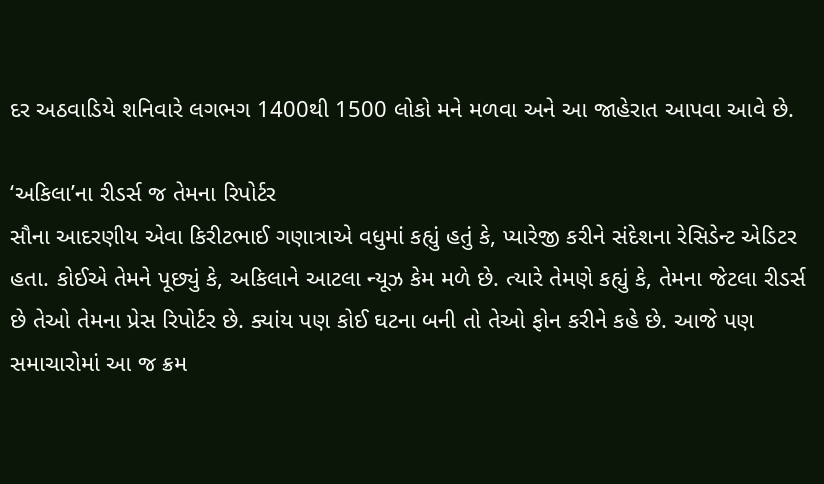દર અઠવાડિયે શનિવારે લગભગ 1400થી 1500 લોકો મને મળવા અને આ જાહેરાત આપવા આવે છે.

‘અકિલા’ના રીડર્સ જ તેમના રિપોર્ટર
સૌના આદરણીય એવા કિરીટભાઈ ગણાત્રાએ વધુમાં કહ્યું હતું કે, પ્યારેજી કરીને સંદેશના રેસિડેન્ટ એડિટર હતા. કોઈએ તેમને પૂછ્યું કે, અકિલાને આટલા ન્યૂઝ કેમ મળે છે. ત્યારે તેમણે કહ્યું કે, તેમના જેટલા રીડર્સ છે તેઓ તેમના પ્રેસ રિપોર્ટર છે. ક્યાંય પણ કોઈ ઘટના બની તો તેઓ ફોન કરીને કહે છે. આજે પણ સમાચારોમાં આ જ ક્રમ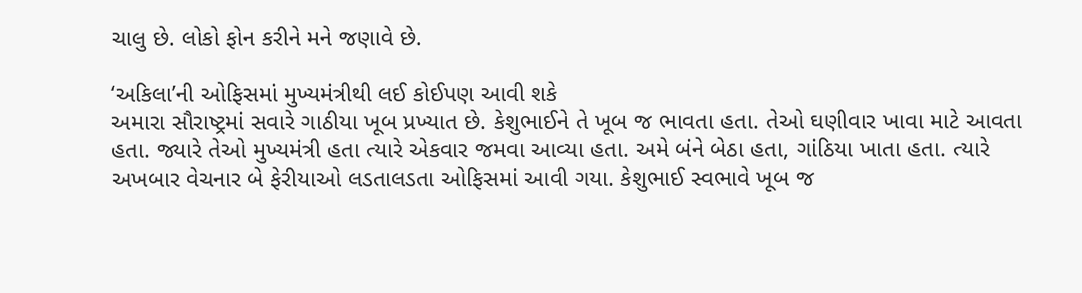ચાલુ છે. લોકો ફોન કરીને મને જણાવે છે.

‘અકિલા’ની ઓફિસમાં મુખ્યમંત્રીથી લઈ કોઈપણ આવી શકે
અમારા સૌરાષ્ટ્રમાં સવારે ગાઠીયા ખૂબ પ્રખ્યાત છે. કેશુભાઈને તે ખૂબ જ ભાવતા હતા. તેઓ ઘણીવાર ખાવા માટે આવતા હતા. જ્યારે તેઓ મુખ્યમંત્રી હતા ત્યારે એકવાર જમવા આવ્યા હતા. અમે બંને બેઠા હતા, ગાંઠિયા ખાતા હતા. ત્યારે અખબાર વેચનાર બે ફેરીયાઓ લડતાલડતા ઓફિસમાં આવી ગયા. કેશુભાઈ સ્વભાવે ખૂબ જ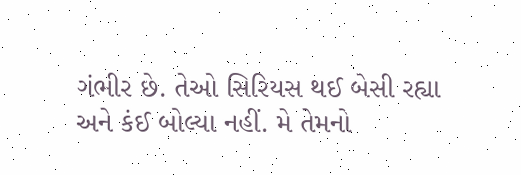ગંભીર છે. તેઓ સિરિયસ થઈ બેસી રહ્યા અને કંઈ બોલ્યા નહીં. મે તેમનો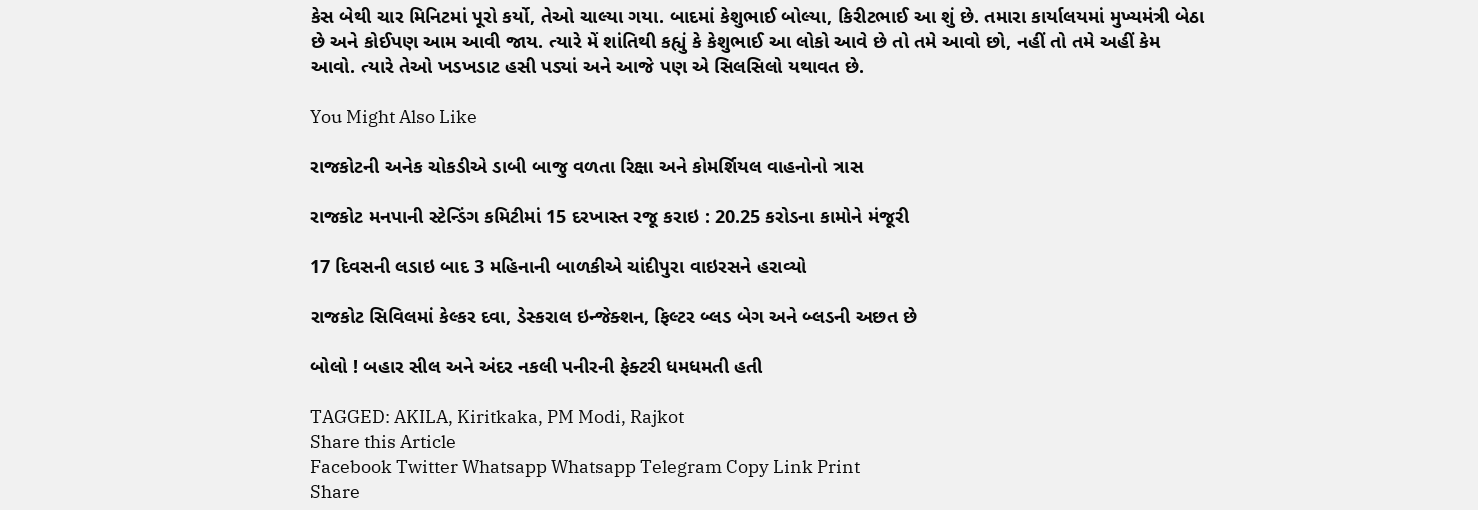કેસ બેથી ચાર મિનિટમાં પૂરો કર્યો, તેઓ ચાલ્યા ગયા. બાદમાં કેશુભાઈ બોલ્યા, કિરીટભાઈ આ શું છે. તમારા કાર્યાલયમાં મુખ્યમંત્રી બેઠા છે અને કોઈપણ આમ આવી જાય. ત્યારે મેં શાંતિથી કહ્યું કે કેશુભાઈ આ લોકો આવે છે તો તમે આવો છો, નહીં તો તમે અહીં કેમ આવો. ત્યારે તેઓ ખડખડાટ હસી પડ્યાં અને આજે પણ એ સિલસિલો યથાવત છે.

You Might Also Like

રાજકોટની અનેક ચોકડીએ ડાબી બાજુ વળતા રિક્ષા અને કોમર્શિયલ વાહનોનો ત્રાસ

રાજકોટ મનપાની સ્ટેન્ડિંગ કમિટીમાં 15 દરખાસ્ત રજૂ કરાઇ : 20.25 કરોડના કામોને મંજૂરી

17 દિવસની લડાઇ બાદ 3 મહિનાની બાળકીએ ચાંદીપુરા વાઇરસને હરાવ્યો

રાજકોટ સિવિલમાં કેલ્કર દવા, ડેસ્કરાલ ઇન્જેક્શન, ફિલ્ટર બ્લડ બેગ અને બ્લડની અછત છે

બોલો ! બહાર સીલ અને અંદર નકલી પનીરની ફેક્ટરી ધમધમતી હતી

TAGGED: AKILA, Kiritkaka, PM Modi, Rajkot
Share this Article
Facebook Twitter Whatsapp Whatsapp Telegram Copy Link Print
Share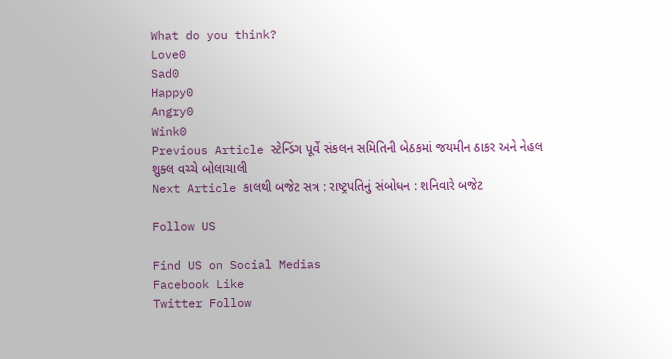What do you think?
Love0
Sad0
Happy0
Angry0
Wink0
Previous Article સ્ટેન્ડિંગ પૂર્વે સંકલન સમિતિની બેઠકમાં જયમીન ઠાકર અને નેહલ શુક્લ વચ્ચે બોલાચાલી
Next Article કાલથી બજેટ સત્ર : રાષ્ટ્રપતિનું સંબોધન : શનિવારે બજેટ

Follow US

Find US on Social Medias
Facebook Like
Twitter Follow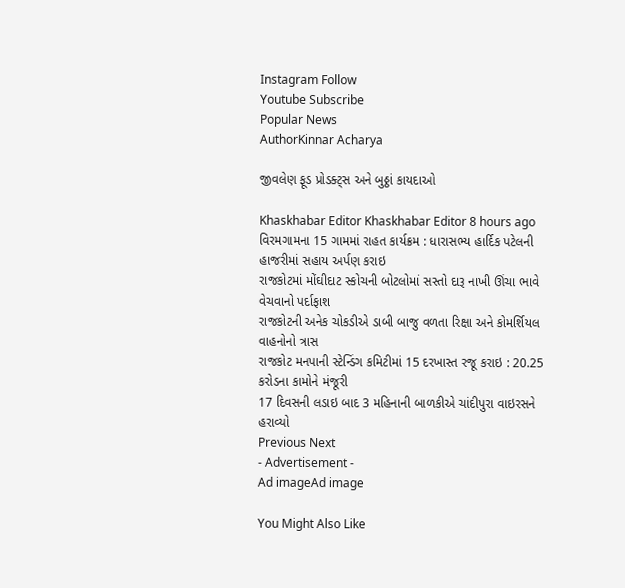Instagram Follow
Youtube Subscribe
Popular News
AuthorKinnar Acharya

જીવલેણ ફૂડ પ્રોડક્ટ્સ અને બુઠ્ઠાં કાયદાઓ

Khaskhabar Editor Khaskhabar Editor 8 hours ago
વિરમગામના 15 ગામમાં રાહત કાર્યક્રમ : ધારાસભ્ય હાર્દિક પટેલની હાજરીમાં સહાય અર્પણ કરાઇ
રાજકોટમાં મોંઘીદાટ સ્કોચની બોટલોમાં સસ્તો દારૂ નાખી ઊંચા ભાવે વેચવાનો પર્દાફાશ
રાજકોટની અનેક ચોકડીએ ડાબી બાજુ વળતા રિક્ષા અને કોમર્શિયલ વાહનોનો ત્રાસ
રાજકોટ મનપાની સ્ટેન્ડિંગ કમિટીમાં 15 દરખાસ્ત રજૂ કરાઇ : 20.25 કરોડના કામોને મંજૂરી
17 દિવસની લડાઇ બાદ 3 મહિનાની બાળકીએ ચાંદીપુરા વાઇરસને હરાવ્યો
Previous Next
- Advertisement -
Ad imageAd image

You Might Also Like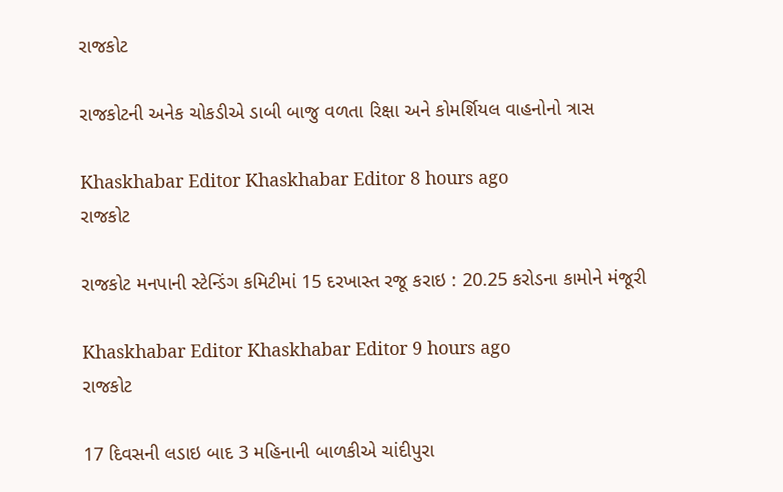રાજકોટ

રાજકોટની અનેક ચોકડીએ ડાબી બાજુ વળતા રિક્ષા અને કોમર્શિયલ વાહનોનો ત્રાસ

Khaskhabar Editor Khaskhabar Editor 8 hours ago
રાજકોટ

રાજકોટ મનપાની સ્ટેન્ડિંગ કમિટીમાં 15 દરખાસ્ત રજૂ કરાઇ : 20.25 કરોડના કામોને મંજૂરી

Khaskhabar Editor Khaskhabar Editor 9 hours ago
રાજકોટ

17 દિવસની લડાઇ બાદ 3 મહિનાની બાળકીએ ચાંદીપુરા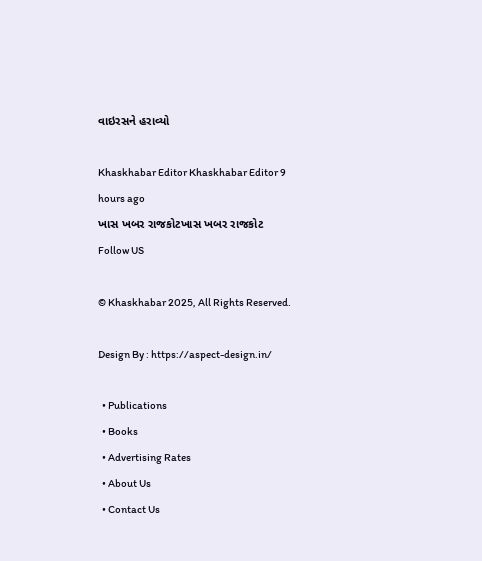વાઇરસને હરાવ્યો

Khaskhabar Editor Khaskhabar Editor 9 hours ago
ખાસ ખબર રાજકોટખાસ ખબર રાજકોટ
Follow US

© Khaskhabar 2025, All Rights Reserved.

Design By : https://aspect-design.in/

  • Publications
  • Books
  • Advertising Rates
  • About Us
  • Contact Us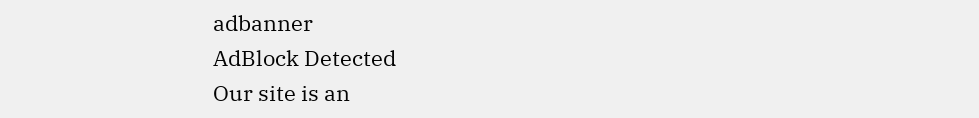adbanner
AdBlock Detected
Our site is an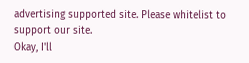advertising supported site. Please whitelist to support our site.
Okay, I'll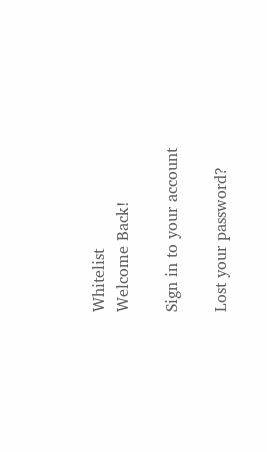Whitelist
Welcome Back!

Sign in to your account

Lost your password?